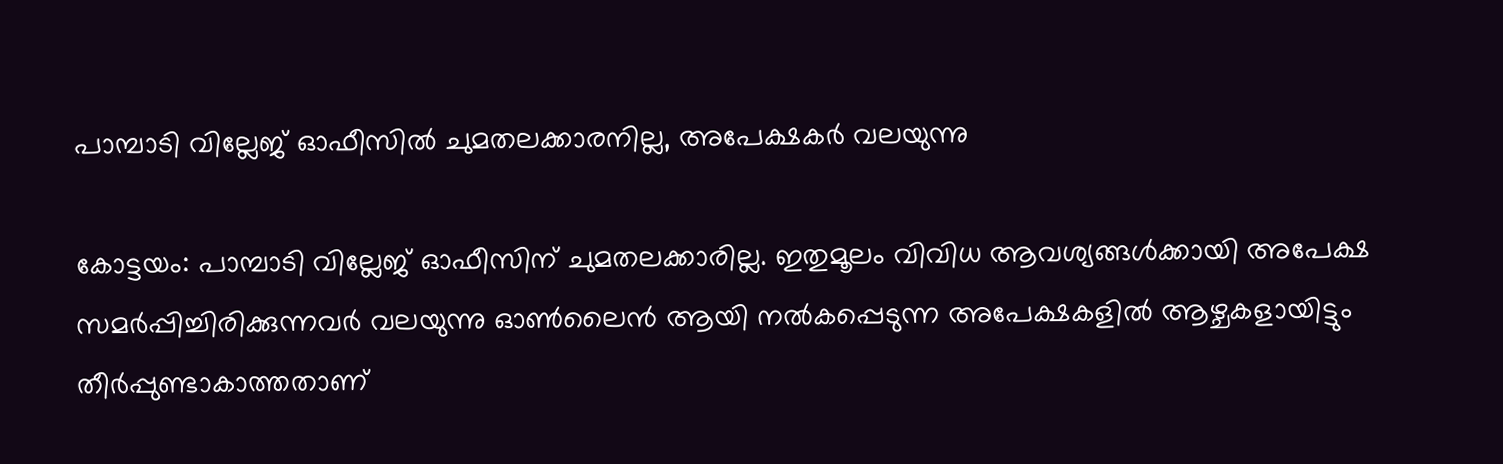പാമ്പാടി വില്ലേജ് ഓഫീസിൽ ചുമതലക്കാരനില്ല, അപേക്ഷകർ വലയുന്നു

കോട്ടയം: പാമ്പാടി വില്ലേജ് ഓഫീസിന് ചുമതലക്കാരില്ല. ഇതുമൂലം വിവിധ ആവശ്യങ്ങൾക്കായി അപേക്ഷ സമർപ്പിച്ചിരിക്കുന്നവർ വലയുന്നു ഓൺലൈൻ ആയി നൽകപ്പെടുന്ന അപേക്ഷകളിൽ ആഴ്ചകളായിട്ടും തീർപ്പുണ്ടാകാത്തതാണ്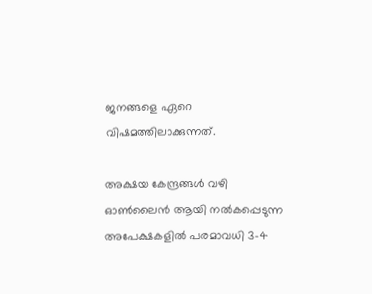ജനങ്ങളെ ഏറെ വിഷമത്തിലാക്കുന്നത്.

അക്ഷയ കേന്ദ്രങ്ങൾ വഴി ഓൺലൈൻ ആയി നൽകപ്പെടുന്ന അപേക്ഷകളിൽ പരമാവധി 3-4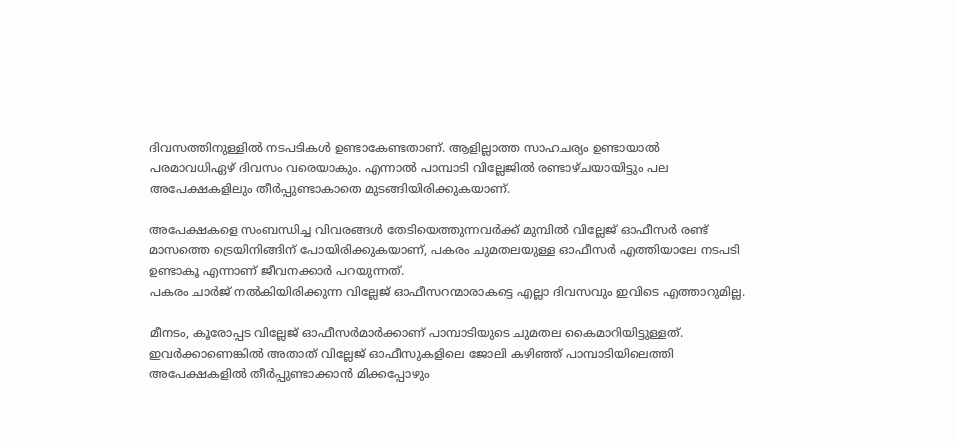ദിവസത്തിനുള്ളിൽ നടപടികൾ ഉണ്ടാകേണ്ടതാണ്. ആളില്ലാത്ത സാഹചര്യം ഉണ്ടായാൽ പരമാവധിഏഴ് ദിവസം വരെയാകും. എന്നാൽ പാമ്പാടി വില്ലേജിൽ രണ്ടാഴ്ചയായിട്ടും പല അപേക്ഷകളിലും തീർപ്പുണ്ടാകാതെ മുടങ്ങിയിരിക്കുകയാണ്.

അപേക്ഷകളെ സംബന്ധിച്ച വിവരങ്ങൾ തേടിയെത്തുന്നവർക്ക് മുമ്പിൽ വില്ലേജ് ഓഫീസർ രണ്ട് മാസത്തെ ട്രെയിനിങ്ങിന് പോയിരിക്കുകയാണ്, പകരം ചുമതലയുള്ള ഓഫീസർ എത്തിയാലേ നടപടി ഉണ്ടാകൂ എന്നാണ് ജീവനക്കാർ പറയുന്നത്.
പകരം ചാർജ് നൽകിയിരിക്കുന്ന വില്ലേജ് ഓഫീസറന്മാരാകട്ടെ എല്ലാ ദിവസവും ഇവിടെ എത്താറുമില്ല.

മീനടം, കൂരോപ്പട വില്ലേജ് ഓഫീസർമാർക്കാണ് പാമ്പാടിയുടെ ചുമതല കൈമാറിയിട്ടുള്ളത്. ഇവർക്കാണെങ്കിൽ അതാത് വില്ലേജ് ഓഫീസുകളിലെ ജോലി കഴിഞ്ഞ് പാമ്പാടിയിലെത്തി അപേക്ഷകളിൽ തീർപ്പുണ്ടാക്കാൻ മിക്കപ്പോഴും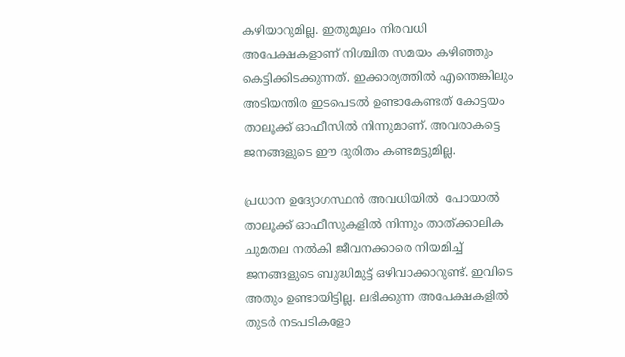കഴിയാറുമില്ല. ഇതുമൂലം നിരവധി അപേക്ഷകളാണ് നിശ്ചിത സമയം കഴിഞ്ഞും കെട്ടിക്കിടക്കുന്നത്. ഇക്കാര്യത്തിൽ എന്തെങ്കിലും അടിയന്തിര ഇടപെടൽ ഉണ്ടാകേണ്ടത് കോട്ടയം താലൂക്ക് ഓഫീസിൽ നിന്നുമാണ്. അവരാകട്ടെ ജനങ്ങളുടെ ഈ ദുരിതം കണ്ടമട്ടുമില്ല.

പ്രധാന ഉദ്യോഗസ്ഥൻ അവധിയിൽ  പോയാൽ താലൂക്ക് ഓഫീസുകളിൽ നിന്നും താത്ക്കാലിക ചുമതല നൽകി ജീവനക്കാരെ നിയമിച്ച് ജനങ്ങളുടെ ബുദ്ധിമുട്ട് ഒഴിവാക്കാറുണ്ട്. ഇവിടെ അതും ഉണ്ടായിട്ടില്ല. ലഭിക്കുന്ന അപേക്ഷകളിൽ തുടർ നടപടികളോ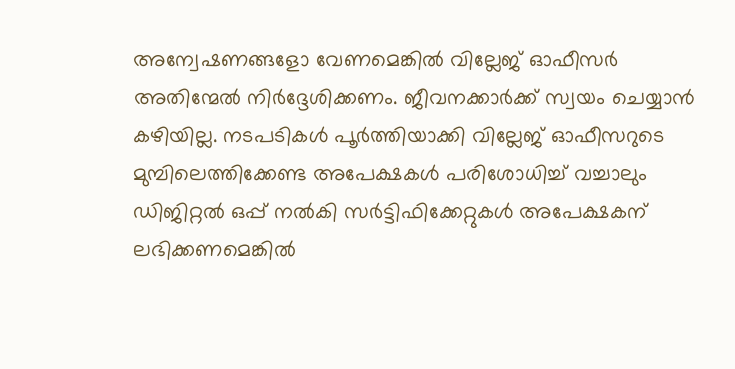അന്വേഷണങ്ങളോ വേണമെങ്കിൽ വില്ലേജ് ഓഫീസർ അതിന്മേൽ നിർദ്ദേശിക്കണം. ജീവനക്കാർക്ക് സ്വയം ചെയ്യാൻ കഴിയില്ല. നടപടികൾ പൂർത്തിയാക്കി വില്ലേജ് ഓഫീസറുടെ മുമ്പിലെത്തിക്കേണ്ട അപേക്ഷകൾ പരിശോധിച്ച് വച്ചാലും ഡിജിറ്റൽ ഒപ്പ് നൽകി സർട്ടിഫിക്കേറ്റുകൾ അപേക്ഷകന് ലഭിക്കണമെങ്കിൽ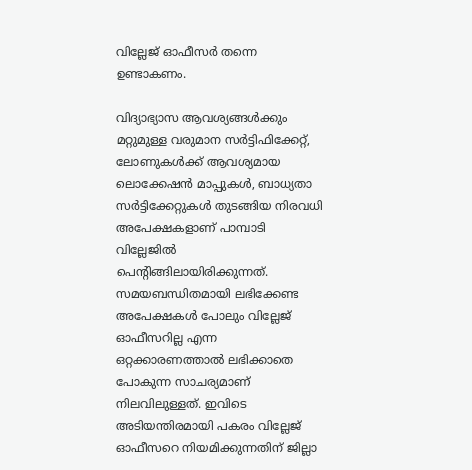വില്ലേജ് ഓഫീസർ തന്നെ ഉണ്ടാകണം.

വിദ്യാഭ്യാസ ആവശ്യങ്ങൾക്കും മറ്റുമുള്ള വരുമാന സർട്ടിഫിക്കേറ്റ്, ലോണുകൾക്ക് ആവശ്യമായ ലൊക്കേഷൻ മാപ്പുകൾ, ബാധ്യതാ സർട്ടിക്കേറ്റുകൾ തുടങ്ങിയ നിരവധി അപേക്ഷകളാണ് പാമ്പാടി വില്ലേജിൽ പെന്റിങ്ങിലായിരിക്കുന്നത്. സമയബന്ധിതമായി ലഭിക്കേണ്ട അപേക്ഷകൾ പോലും വില്ലേജ് ഓഫീസറില്ല എന്ന ഒറ്റക്കാരണത്താൽ ലഭിക്കാതെ പോകുന്ന സാചര്യമാണ് നിലവിലുള്ളത്. ഇവിടെ അടിയന്തിരമായി പകരം വില്ലേജ് ഓഫീസറെ നിയമിക്കുന്നതിന് ജില്ലാ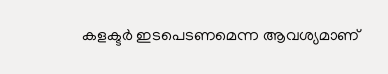കളക്ടർ ഇടപെടണമെന്ന ആവശ്യമാണ്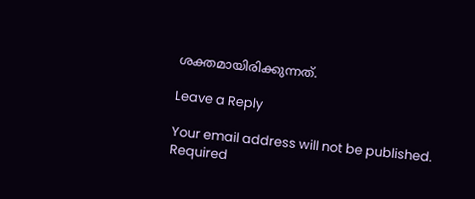ശക്തമായിരിക്കുന്നത്.

Leave a Reply

Your email address will not be published. Required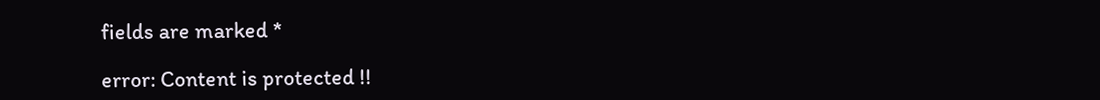fields are marked *

error: Content is protected !!